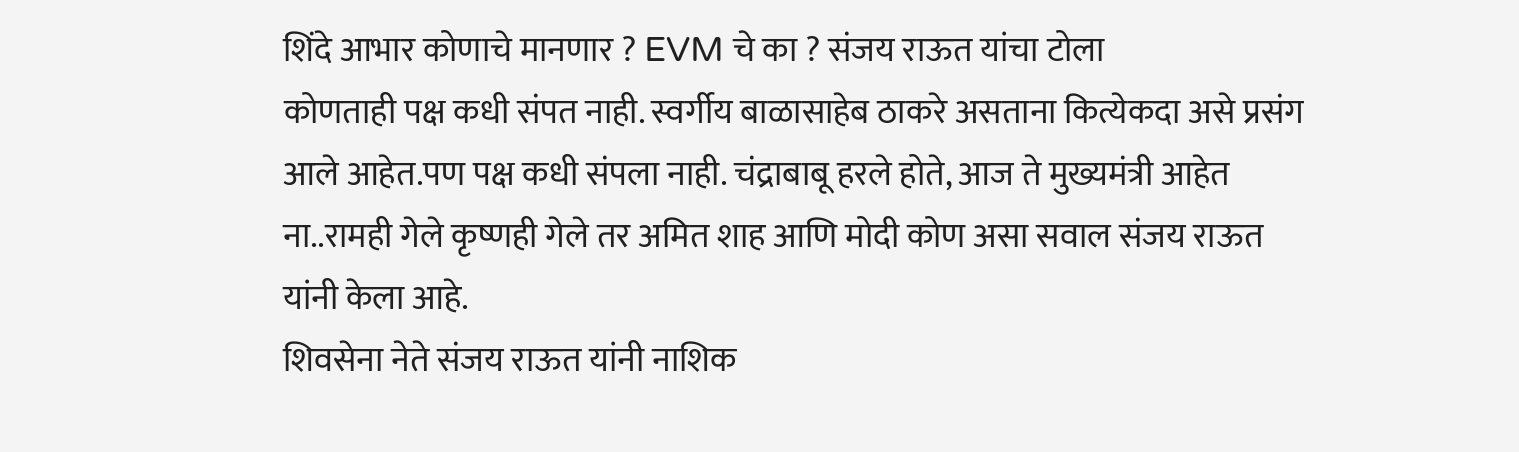शिंदे आभार कोणाचे मानणार ? EVM चे का ? संजय राऊत यांचा टोला
कोणताही पक्ष कधी संपत नाही. स्वर्गीय बाळासाहेब ठाकरे असताना कित्येकदा असे प्रसंग आले आहेत.पण पक्ष कधी संपला नाही. चंद्राबाबू हरले होते, आज ते मुख्यमंत्री आहेत ना..रामही गेले कृष्णही गेले तर अमित शाह आणि मोदी कोण असा सवाल संजय राऊत यांनी केला आहे.
शिवसेना नेते संजय राऊत यांनी नाशिक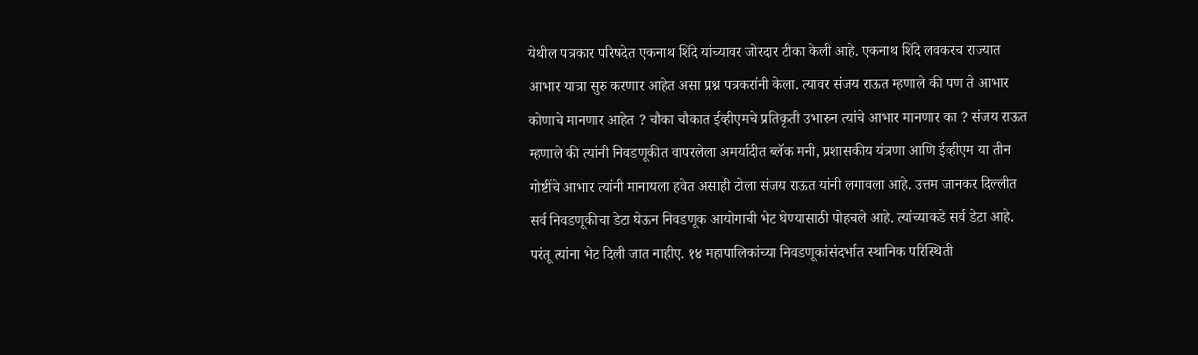येथील पत्रकार परिषदेत एकनाथ शिंदे यांच्यावर जोरदार टीका केली आहे. एकनाथ शिंदे लवकरच राज्यात आभार यात्रा सुरु करणार आहेत असा प्रश्न पत्रकरांनी केला. त्यावर संजय राऊत म्हणाले की पण ते आभार कोणाचे मानणार आहेत ? चौका चौकात ईव्हीएमचे प्रतिकृती उभारुन त्यांचे आभार मानणार का ? संजय राऊत म्हणाले की त्यांनी निवडणूकीत वापरलेला अमर्यादीत ब्लॅक मनी, प्रशासकीय यंत्रणा आणि ईव्हीएम या तीन गोष्टींचे आभार त्यांनी मानायला हवेत असाही टोला संजय राऊत यांनी लगावला आहे. उत्तम जानकर दिल्लीत सर्व निवडणूकीचा डेटा घेऊन निवडणूक आयोगाची भेट घेण्यासाठी पोहचले आहे. त्यांच्याकडे सर्व डेटा आहे. परंतू त्यांना भेट दिली जात नाहीए. १४ महापालिकांच्या निवडणूकांसंदर्भात स्थानिक परिस्थिती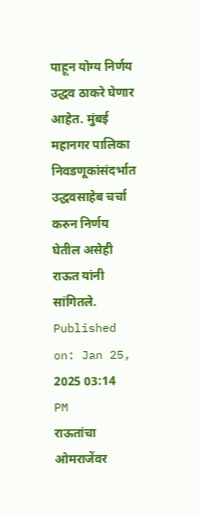पाहून योग्य निर्णय उद्धव ठाकरे घेणार आहेत. मुंबई महानगर पालिका निवडणूकांसंदर्भात उद्धवसाहेब चर्चा करुन निर्णय घेतील असेही राऊत यांनी सांगितले.
Published on: Jan 25, 2025 03:14 PM
राऊतांचा ओमराजेंवर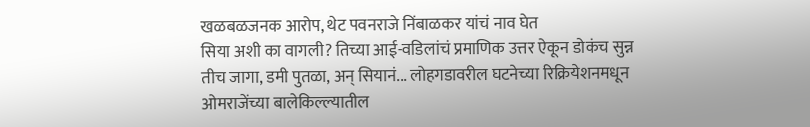खळबळजनक आरोप, थेट पवनराजे निंबाळकर यांचं नाव घेत
सिया अशी का वागली? तिच्या आई-वडिलांचं प्रमाणिक उत्तर ऐकून डोकंच सुन्न
तीच जागा, डमी पुतळा, अन् सियानं... लोहगडावरील घटनेच्या रिक्रियेशनमधून
ओमराजेंच्या बालेकिल्ल्यातील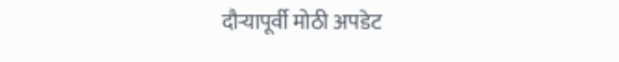दौऱ्यापूर्वी मोठी अपडेट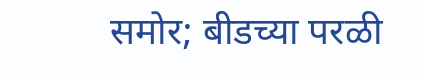समोर; बीडच्या परळी